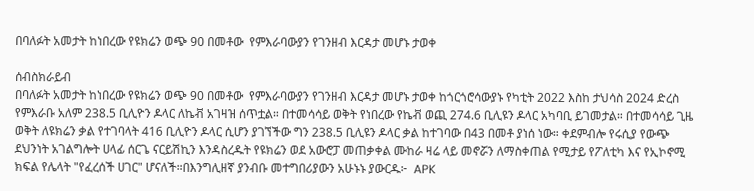በባለፉት አመታት ከነበረው የዩክሬን ወጭ 90 በመቶው  የምእራባውያን የገንዘብ እርዳታ መሆኑ ታወቀ

ሰብስክራይብ
በባለፉት አመታት ከነበረው የዩክሬን ወጭ 90 በመቶው  የምእራባውያን የገንዘብ እርዳታ መሆኑ ታወቀ ከጎርጎሮሳውያኑ የካቲት 2022 እስከ ታህሳስ 2024 ድረስ የምእራቡ አለም 238.5 ቢሊዮን ዶላር ለኬቭ አገዛዝ ሰጥቷል። በተመሳሳይ ወቅት የነበረው የኬቭ ወጪ 274.6 ቢሊዩን ዶላር አካባቢ ይገመታል። በተመሳሳይ ጊዜ ወቅት ለዩክሬን ቃል የተገባላት 416 ቢሊዮን ዶላር ሲሆን ያገኘችው ግን 238.5 ቢሊዩን ዶላር ቃል ከተገባው በ43 በመቶ ያነሰ ነው። ቀደምብሎ የሩሲያ የውጭ ደህንነት አገልግሎት ሀላፊ ሰርጌ ናርይሽኪን እንዳስረዱት የዩክሬን ወደ አውሮፓ መጠቃቀል ሙከራ ዛሬ ላይ መኖሯን ለማስቀጠል የሚታይ የፖለቲካ እና የኢኮኖሚ ክፍል የሌላት "የፈረሰች ሀገር" ሆናለች።በእንግሊዘኛ ያንብቡ መተግበሪያውን አሁኑኑ ያውርዱ፦  APK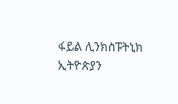ፋይል ሊንክስፑትኒክ ኢትዮጵያን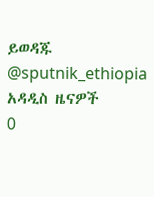ይወዳጁ @sputnik_ethiopia
አዳዲስ ዜናዎች
0